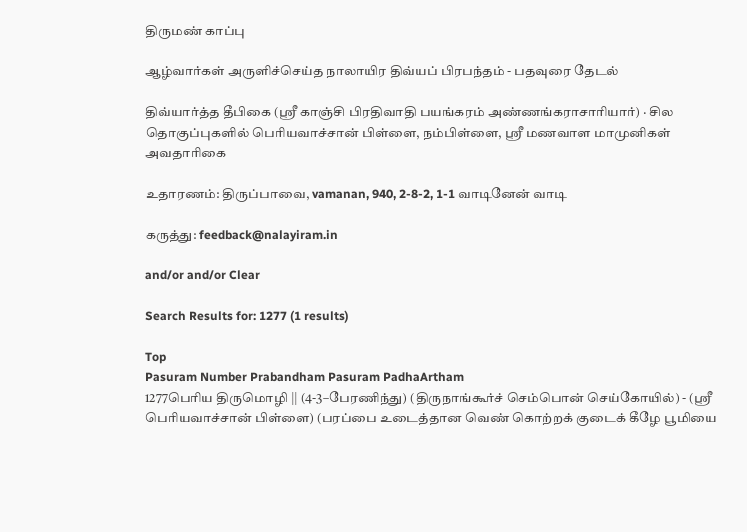திருமண் காப்பு

ஆழ்வார்கள் அருளிச்செய்த நாலாயிர திவ்யப் பிரபந்தம் - பதவுரை தேடல்

திவ்யார்த்த தீபிகை (ஸ்ரீ காஞ்சி பிரதிவாதி பயங்கரம் அண்ணங்கராசாரியார்) · சில தொகுப்புகளில் பெரியவாச்சான் பிள்ளை, நம்பிள்ளை, ஸ்ரீ மணவாள மாமுனிகள் அவதாரிகை

உதாரணம்: திருப்பாவை, vamanan, 940, 2-8-2, 1-1 வாடினேன் வாடி

கருத்து: feedback@nalayiram.in

and/or and/or Clear

Search Results for: 1277 (1 results)

Top
Pasuram Number Prabandham Pasuram PadhaArtham
1277பெரிய திருமொழி || (4-3–பேரணிந்து) (திருநாங்கூர்ச் செம்பொன் செய்கோயில்) - (ஸ்ரீ பெரியவாச்சான் பிள்ளை) (பரப்பை உடைத்தான வெண் கொற்றக் குடைக் கீழே பூமியை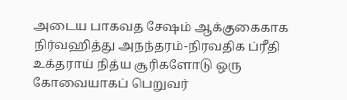அடைய பாகவத சேஷம் ஆக்குகைகாக நிர்வஹித்து அநந்தரம்-நிரவதிக ப்ரீதி உக்தராய் நித்ய சூரிகளோடு ஒரு கோவையாகப் பெறுவர்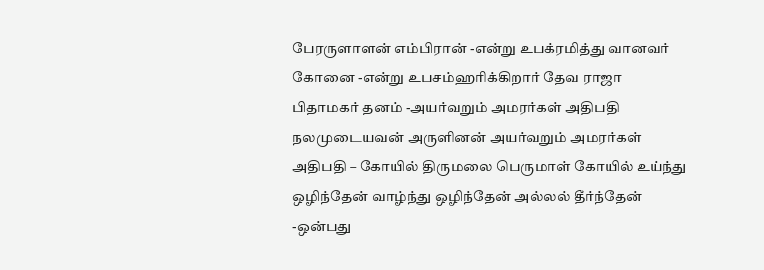பேரருளாளன் எம்பிரான் -என்று உபக்ரமித்து வானவர் கோனை -என்று உபசம்ஹரிக்கிறார் தேவ ராஜா பிதாமகர் தனம் -அயர்வறும் அமரர்கள் அதிபதி நலமுடையவன் அருளினன் அயர்வறும் அமரர்கள் அதிபதி – கோயில் திருமலை பெருமாள் கோயில் உய்ந்து ஒழிந்தேன் வாழ்ந்து ஒழிந்தேன் அல்லல் தீர்ந்தேன் -ஒன்பது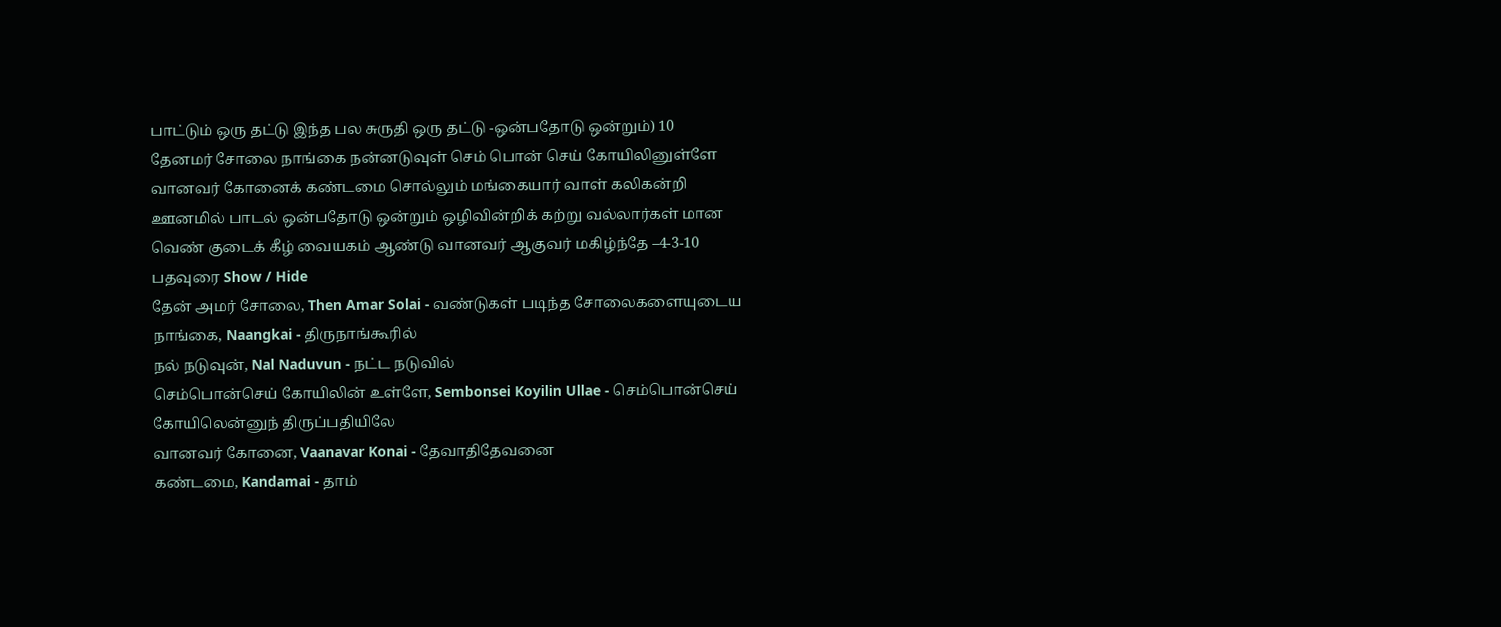பாட்டும் ஒரு தட்டு இந்த பல சுருதி ஒரு தட்டு -ஒன்பதோடு ஒன்றும்) 10
தேனமர் சோலை நாங்கை நன்னடுவுள் செம் பொன் செய் கோயிலினுள்ளே வானவர் கோனைக் கண்டமை சொல்லும் மங்கையார் வாள் கலிகன்றி ஊனமில் பாடல் ஒன்பதோடு ஒன்றும் ஒழிவின்றிக் கற்று வல்லார்கள் மான வெண் குடைக் கீழ் வையகம் ஆண்டு வானவர் ஆகுவர் மகிழ்ந்தே –4-3-10
பதவுரை Show / Hide
தேன் அமர் சோலை, Then Amar Solai - வண்டுகள் படிந்த சோலைகளையுடைய
நாங்கை, Naangkai - திருநாங்கூரில்
நல் நடுவுன், Nal Naduvun - நட்ட நடுவில்
செம்பொன்செய் கோயிலின் உள்ளே, Sembonsei Koyilin Ullae - செம்பொன்செய் கோயிலென்னுந் திருப்பதியிலே
வானவர் கோனை, Vaanavar Konai - தேவாதிதேவனை
கண்டமை, Kandamai - தாம்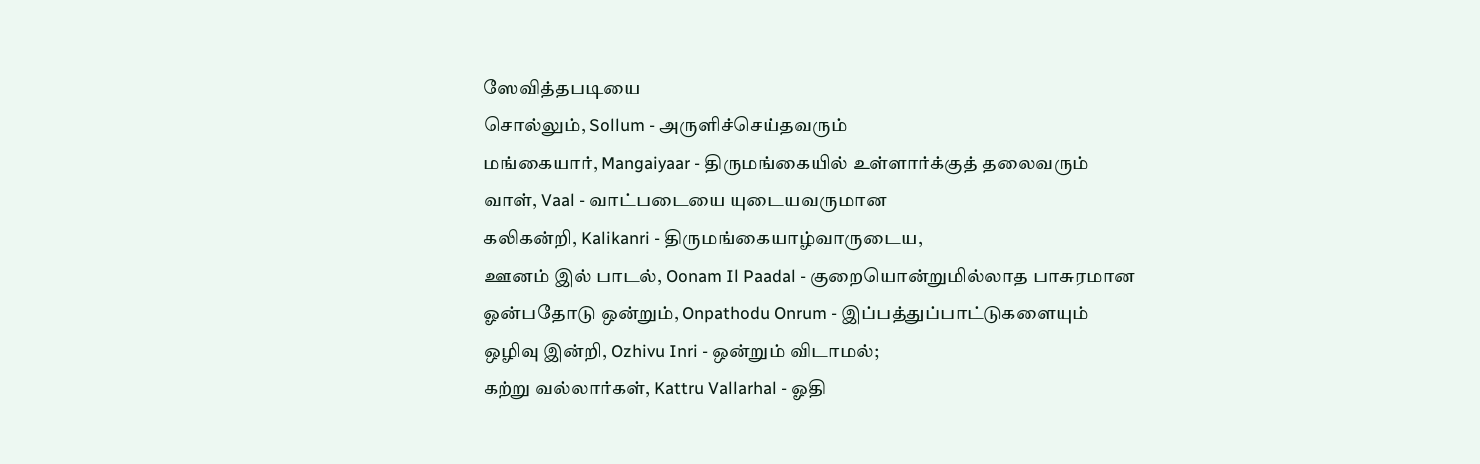ஸேவித்தபடியை
சொல்லும், Sollum - அருளிச்செய்தவரும்
மங்கையார், Mangaiyaar - திருமங்கையில் உள்ளார்க்குத் தலைவரும்
வாள், Vaal - வாட்படையை யுடையவருமான
கலிகன்றி, Kalikanri - திருமங்கையாழ்வாருடைய,
ஊனம் இல் பாடல், Oonam Il Paadal - குறையொன்றுமில்லாத பாசுரமான
ஓன்பதோடு ஒன்றும், Onpathodu Onrum - இப்பத்துப்பாட்டுகளையும்
ஒழிவு இன்றி, Ozhivu Inri - ஒன்றும் விடாமல்;
கற்று வல்லார்கள், Kattru Vallarhal - ஓதி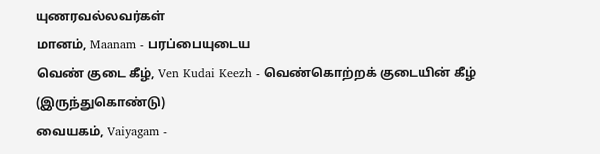யுணரவல்லவர்கள்
மானம், Maanam - பரப்பையுடைய
வெண் குடை கீழ், Ven Kudai Keezh - வெண்கொற்றக் குடையின் கீழ் (இருந்துகொண்டு)
வையகம், Vaiyagam -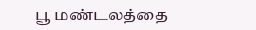பூ மண்டலத்தை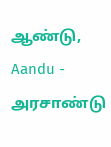ஆண்டு, Aandu - அரசாண்டு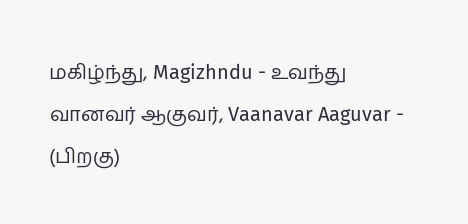மகிழ்ந்து, Magizhndu - உவந்து
வானவர் ஆகுவர், Vaanavar Aaguvar - (பிறகு)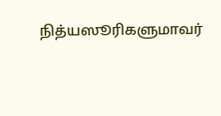நித்யஸூரிகளுமாவர்